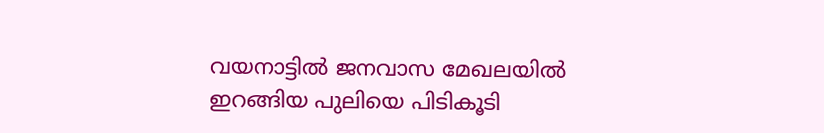വയനാട്ടില്‍ ജനവാസ മേഖലയില്‍ ഇറങ്ങിയ പുലിയെ പിടികൂടി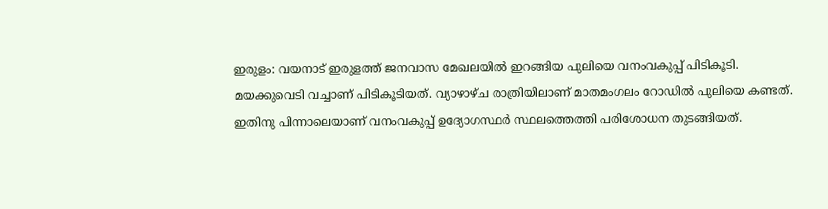ഇരുളം: വയനാട് ഇരുളത്ത് ജനവാസ മേഖലയില്‍ ഇറങ്ങിയ പുലിയെ വനംവകുപ്പ് പിടികൂടി. മയക്കുവെടി വച്ചാണ് പിടികൂടിയത്. വ്യാഴാഴ്ച രാത്രിയിലാണ് മാതമംഗലം റോഡില്‍ പുലിയെ കണ്ടത്. ഇതിനു പിന്നാലെയാണ് വനംവകുപ്പ് ഉദ്യോഗസ്ഥര്‍ സ്ഥലത്തെത്തി പരിശോധന തുടങ്ങിയത്.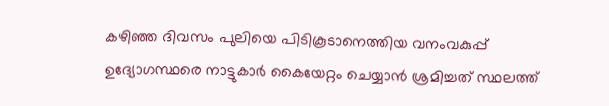കഴിഞ്ഞ ദിവസം പുലിയെ പിടികൂടാനെത്തിയ വനംവകുപ്പ് ഉദ്യോഗസ്ഥരെ നാട്ടുകാര്‍ കൈയേറ്റം ചെയ്യാന്‍ ശ്രമിച്ചത് സ്ഥലത്ത്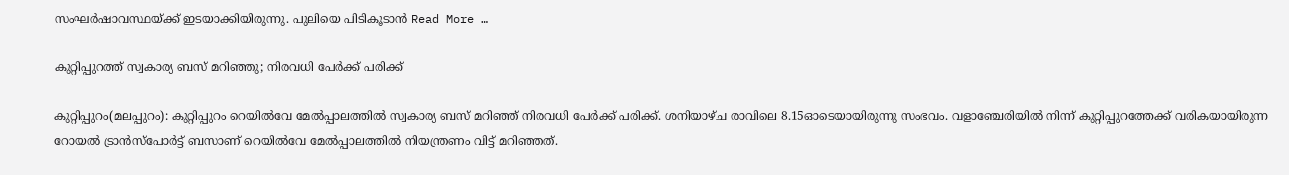സംഘര്‍ഷാവസ്ഥയ്ക്ക് ഇടയാക്കിയിരുന്നു. പുലിയെ പിടികൂടാന്‍ Read More …

കുറ്റിപ്പുറത്ത് സ്വകാര്യ ബസ് മറിഞ്ഞു; നിരവധി പേര്‍ക്ക് പരിക്ക്

കുറ്റിപ്പുറം(മലപ്പുറം): കുറ്റിപ്പുറം റെയില്‍വേ മേല്‍പ്പാലത്തില്‍ സ്വകാര്യ ബസ് മറിഞ്ഞ് നിരവധി പേര്‍ക്ക് പരിക്ക്. ശനിയാഴ്ച രാവിലെ 8.15ഓടെയായിരുന്നു സംഭവം. വളാഞ്ചേരിയില്‍ നിന്ന് കുറ്റിപ്പുറത്തേക്ക് വരികയായിരുന്ന റോയല്‍ ട്രാന്‍സ്പോര്‍ട്ട് ബസാണ് റെയില്‍വേ മേല്‍പ്പാലത്തില്‍ നിയന്ത്രണം വിട്ട് മറിഞ്ഞത്.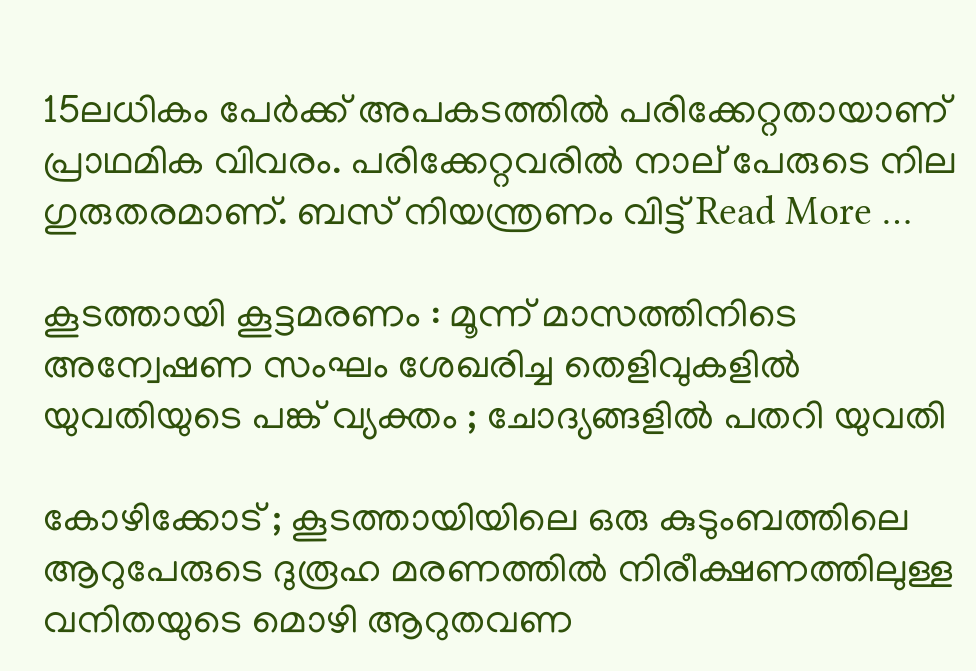15ലധികം പേര്‍ക്ക് അപകടത്തില്‍ പരിക്കേറ്റതായാണ് പ്രാഥമിക വിവരം. പരിക്കേറ്റവരില്‍ നാല് പേരുടെ നില ഗുരുതരമാണ്. ബസ് നിയന്ത്രണം വിട്ട് Read More …

കൂടത്തായി കൂട്ടമരണം : മൂന്ന് മാസത്തിനിടെ അന്വേഷണ സംഘം ശേഖരിച്ച തെളിവുകളില്‍ യുവതിയുടെ പങ്ക് വ്യക്തം ; ചോദ്യങ്ങളില്‍ പതറി യുവതി

കോഴിക്കോട് ; കൂടത്തായിയിലെ ഒരു കുടുംബത്തിലെ ആറുപേരുടെ ദുരൂഹ മരണത്തില്‍ നിരീക്ഷണത്തിലുള്ള വനിതയുടെ മൊഴി ആറുതവണ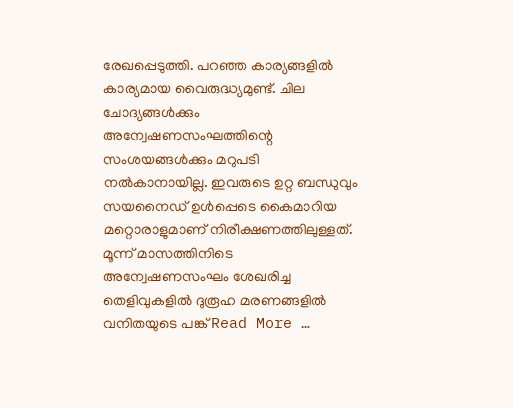രേഖപ്പെടുത്തി. പറഞ്ഞ കാര്യങ്ങളില്‍ കാര്യമായ വൈരുദ്ധ്യമുണ്ട്. ചില ചോദ്യങ്ങള്‍ക്കും അന്വേഷണസംഘത്തിന്റെ സംശയങ്ങള്‍ക്കും മറുപടി നല്‍കാനായില്ല. ഇവരുടെ ഉറ്റ ബന്ധുവും സയനൈഡ് ഉള്‍പ്പെടെ കൈമാറിയ മറ്റൊരാളുമാണ് നിരീക്ഷണത്തിലുള്ളത്. മൂന്ന് മാസത്തിനിടെ അന്വേഷണസംഘം ശേഖരിച്ച തെളിവുകളില്‍ ദുരൂഹ മരണങ്ങളില്‍ വനിതയുടെ പങ്ക് Read More …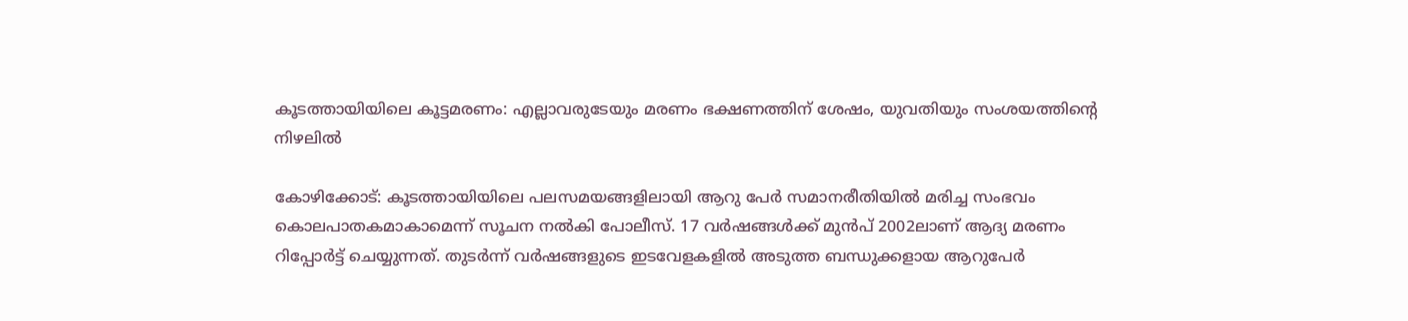കൂടത്തായിയിലെ കൂട്ടമരണം: എല്ലാവരുടേയും മരണം ഭക്ഷണത്തിന് ശേഷം, യുവതിയും സംശയത്തിന്റെ നിഴലില്‍

കോഴിക്കോട്: കൂടത്തായിയിലെ പലസമയങ്ങളിലായി ആറു പേര്‍ സമാനരീതിയില്‍ മരിച്ച സംഭവം കൊലപാതകമാകാമെന്ന് സൂചന നല്‍കി പോലീസ്. 17 വര്‍ഷങ്ങള്‍ക്ക് മുന്‍പ് 2002ലാണ് ആദ്യ മരണം റിപ്പോര്‍ട്ട് ചെയ്യുന്നത്. തുടര്‍ന്ന് വര്‍ഷങ്ങളുടെ ഇടവേളകളില്‍ അടുത്ത ബന്ധുക്കളായ ആറുപേര്‍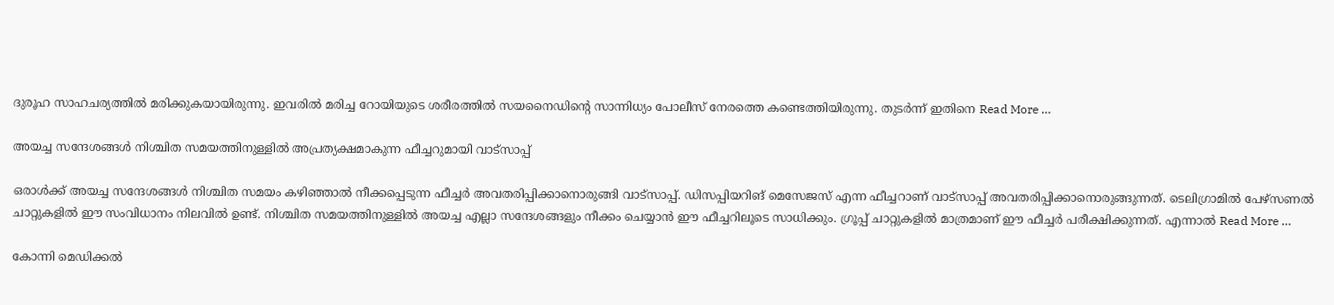ദുരൂഹ സാഹചര്യത്തില്‍ മരിക്കുകയായിരുന്നു. ഇവരില്‍ മരിച്ച റോയിയുടെ ശരീരത്തില്‍ സയനൈഡിന്റെ സാന്നിധ്യം പോലീസ് നേരത്തെ കണ്ടെത്തിയിരുന്നു. തുടര്‍ന്ന് ഇതിനെ Read More …

അയച്ച സന്ദേശങ്ങള്‍ നിശ്ചിത സമയത്തിനുള്ളില്‍ അപ്രത്യക്ഷമാകുന്ന ഫീച്ചറുമായി വാട്‌സാപ്പ്

ഒരാള്‍ക്ക് അയച്ച സന്ദേശങ്ങള്‍ നിശ്ചിത സമയം കഴിഞ്ഞാല്‍ നീക്കപ്പെടുന്ന ഫീച്ചര്‍ അവതരിപ്പിക്കാനൊരുങ്ങി വാട്‌സാപ്പ്. ഡിസപ്പിയറിങ് മെസേജസ് എന്ന ഫീച്ചറാണ് വാട്‌സാപ്പ് അവതരിപ്പിക്കാനൊരുങ്ങുന്നത്. ടെലിഗ്രാമില്‍ പേഴ്സണല്‍ ചാറ്റുകളില്‍ ഈ സംവിധാനം നിലവില്‍ ഉണ്ട്. നിശ്ചിത സമയത്തിനുള്ളില്‍ അയച്ച എല്ലാ സന്ദേശങ്ങളും നീക്കം ചെയ്യാന്‍ ഈ ഫീച്ചറിലൂടെ സാധിക്കും. ഗ്രൂപ്പ് ചാറ്റുകളില്‍ മാത്രമാണ് ഈ ഫീച്ചര്‍ പരീക്ഷിക്കുന്നത്. എന്നാല്‍ Read More …

കോന്നി മെഡിക്കല്‍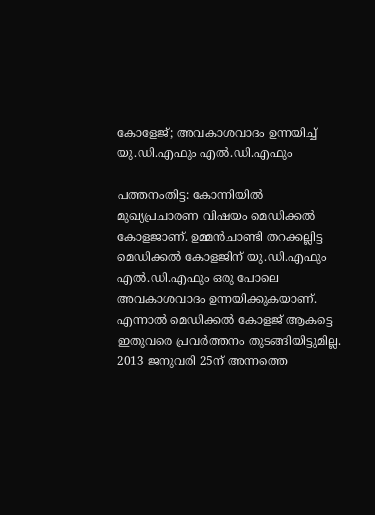കോളേജ്; അവകാശവാദം ഉന്നയിച്ച്‌ യു.ഡി.എഫും എല്‍.ഡി.എഫും

പത്തനംതിട്ട: കോന്നിയില്‍ മുഖ്യപ്രചാരണ വിഷയം മെഡിക്കല്‍ കോളജാണ്. ഉമ്മന്‍ചാണ്ടി തറക്കല്ലിട്ട മെഡിക്കല്‍ കോളജിന് യു.ഡി.എഫും എല്‍.ഡി.എഫും ഒരു പോലെ അവകാശവാദം ഉന്നയിക്കുകയാണ്. എന്നാല്‍ മെഡിക്കല്‍ കോളജ് ആകട്ടെ ഇതുവരെ പ്രവര്‍ത്തനം തുടങ്ങിയിട്ടുമില്ല. 2013 ജനുവരി 25ന് അന്നത്തെ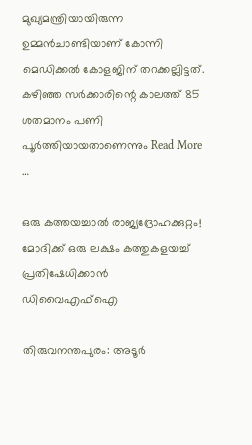മുഖ്യമന്ത്രിയായിരുന്ന ഉമ്മന്‍ചാണ്ടിയാണ് കോന്നി മെഡിക്കല്‍ കോളജിന് തറക്കല്ലിട്ടത്. കഴിഞ്ഞ സര്‍ക്കാരിന്റെ കാലത്ത് 85 ശതമാനം പണി പൂര്‍ത്തിയായതാണെന്നും Read More …

ഒരു കത്തയച്ചാല്‍ രാജ്യദ്രോഹക്കുറ്റം! മോദിക്ക് ഒരു ലക്ഷം കത്തുകളയച്ച്‌ പ്രതിഷേധിക്കാന്‍ ഡിവൈഎഫ്‌ഐ

തിരുവനന്തപുരം: അടൂര്‍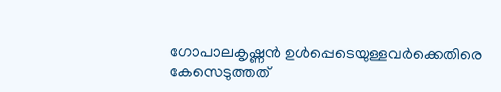ഗോപാലകൃഷ്ണന്‍ ഉള്‍പ്പെടെയുള്ളവര്‍ക്കെതിരെ കേസെടുത്തത്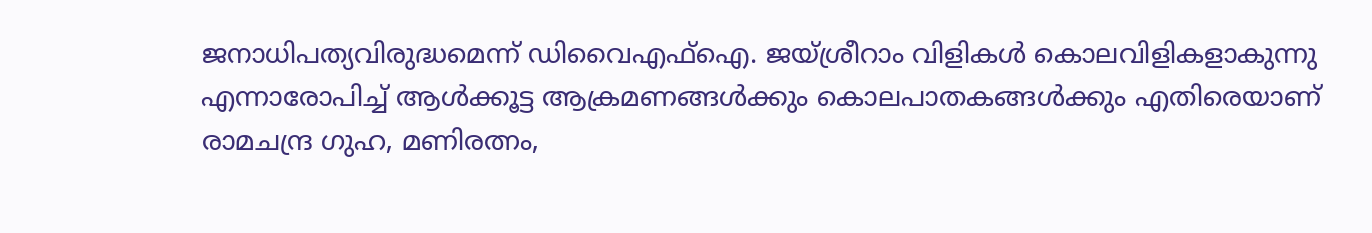ജനാധിപത്യവിരുദ്ധമെന്ന് ഡിവൈഎഫ്‌ഐ. ജയ്ശ്രീറാം വിളികള്‍ കൊലവിളികളാകുന്നു എന്നാരോപിച്ച്‌ ആള്‍ക്കൂട്ട ആക്രമണങ്ങള്‍ക്കും കൊലപാതകങ്ങള്‍ക്കും എതിരെയാണ് രാമചന്ദ്ര ഗുഹ, മണിരത്നം,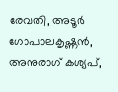രേവതി, അടൂര്‍ ഗോപാലകൃഷ്ണന്‍, അനുരാഗ് കശ്യപ്,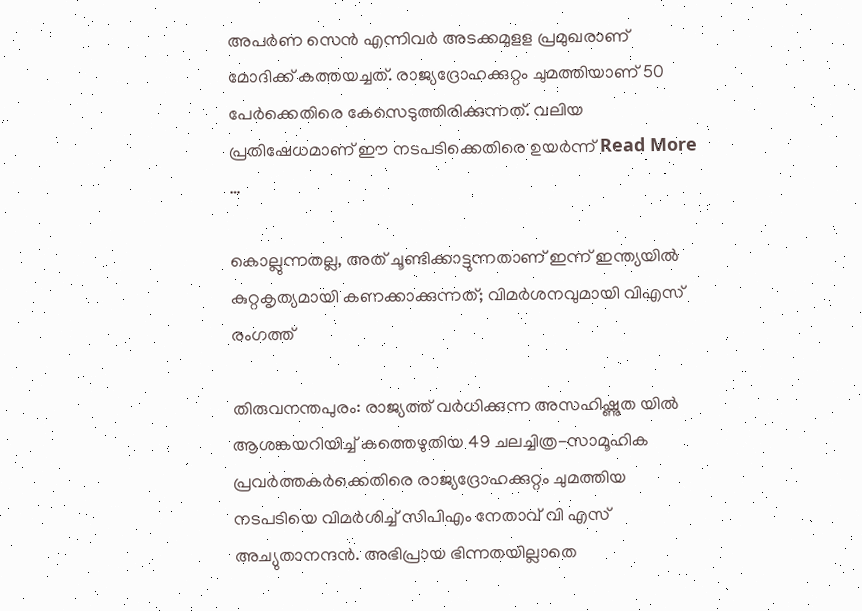അപര്‍ണ സെന്‍ എന്നിവര്‍ അടക്കമുളള പ്രമുഖരാണ് മോദിക്ക് കത്തയച്ചത്. രാജ്യദ്രോഹക്കുറ്റം ചുമത്തിയാണ് 50 പേര്‍ക്കെതിരെ കേസെടുത്തിരിക്കുന്നത്. വലിയ പ്രതിഷേധമാണ് ഈ നടപടിക്കെതിരെ ഉയര്‍ന്ന് Read More …

കൊല്ലുന്നതല്ല, അത് ചൂണ്ടിക്കാട്ടുന്നതാണ് ഇന്ന് ഇന്ത്യയില്‍ കുറ്റകൃത്യമായി കണക്കാക്കുന്നത്; വിമര്‍ശനവുമായി വിഎസ് രംഗത്ത്

തിരുവനന്തപുരം: രാജ്യത്ത് വര്‍ധിക്കുന്ന അസഹിഷ്ണുത യില്‍ ആശങ്കയറിയിച്ച്‌ കത്തെഴുതിയ 49 ചലച്ചിത്ര-സാമൂഹിക പ്രവര്‍ത്തകര്‍ക്കെതിരെ രാജ്യദ്രോഹക്കുറ്റം ചുമത്തിയ നടപടിയെ വിമര്‍ശിച്ച്‌ സിപിഎം നേതാവ് വി എസ് അച്യുതാനന്ദന്‍. അഭിപ്രായ ഭിന്നതയില്ലാതെ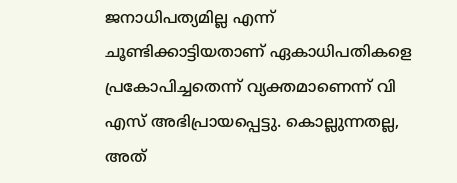ജനാധിപത്യമില്ല എന്ന് ചൂണ്ടിക്കാട്ടിയതാണ് ഏകാധിപതികളെ പ്രകോപിച്ചതെന്ന് വ്യക്തമാണെന്ന് വി എസ് അഭിപ്രായപ്പെട്ടു. കൊല്ലുന്നതല്ല, അത്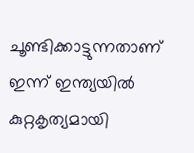ചൂണ്ടിക്കാട്ടുന്നതാണ് ഇന്ന് ഇന്ത്യയില്‍ കുറ്റകൃത്യമായി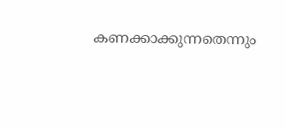കണക്കാക്കുന്നതെന്നും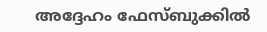അദ്ദേഹം ഫേസ്ബുക്കില്‍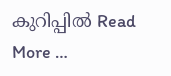കുറിപ്പില്‍ Read More …